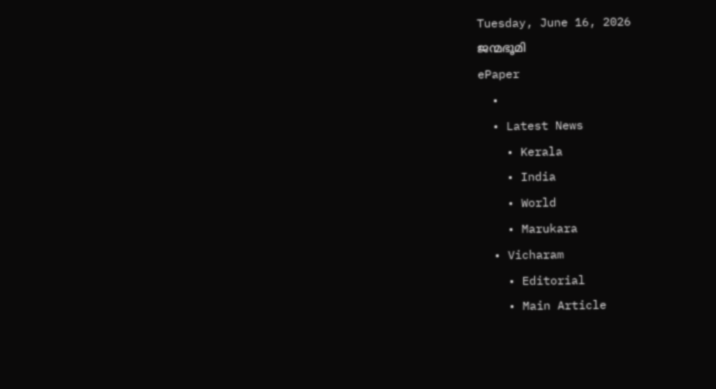Tuesday, June 16, 2026
ജന്മഭൂമി
ePaper
  •
  • Latest News
    • Kerala
    • India
    • World
    • Marukara
  • Vicharam
    • Editorial
    • Main Article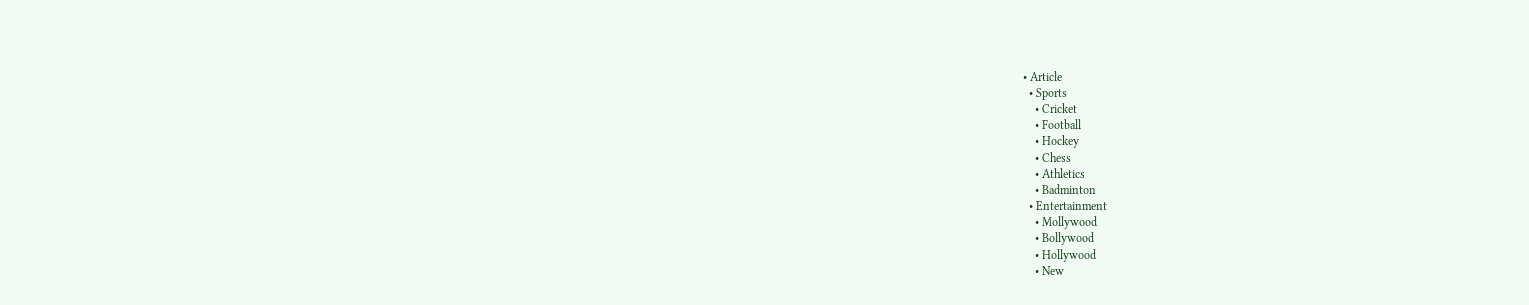• Article
  • Sports
    • Cricket
    • Football
    • Hockey
    • Chess
    • Athletics
    • Badminton
  • Entertainment
    • Mollywood
    • Bollywood
    • Hollywood
    • New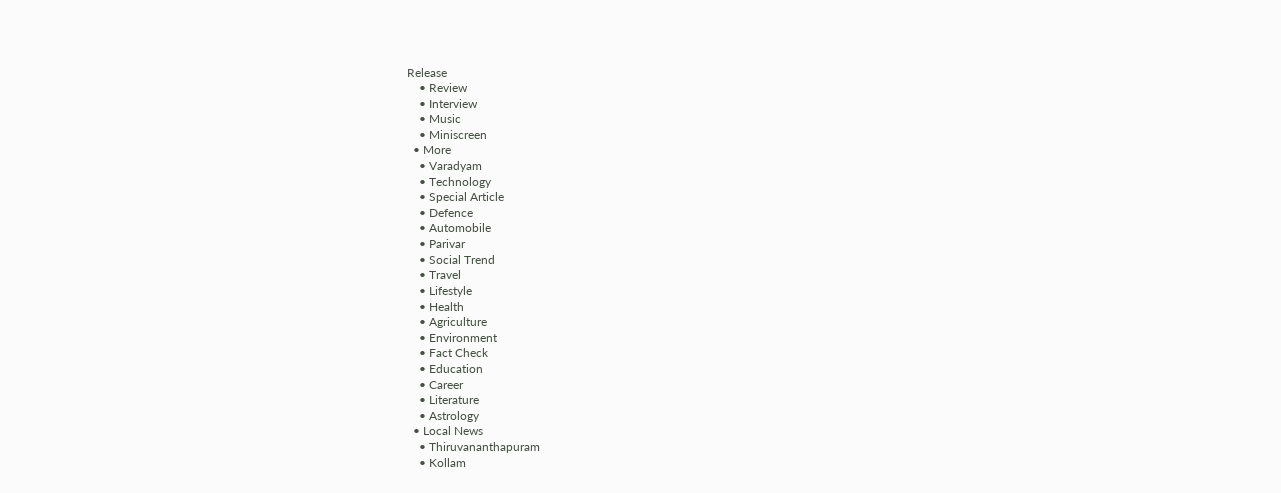Release
    • Review
    • Interview
    • Music
    • Miniscreen
  • More
    • Varadyam
    • Technology
    • Special Article
    • Defence
    • Automobile
    • Parivar
    • Social Trend
    • Travel
    • Lifestyle
    • Health
    • Agriculture
    • Environment
    • Fact Check
    • Education
    • Career
    • Literature
    • Astrology
  • Local News
    • Thiruvananthapuram
    • Kollam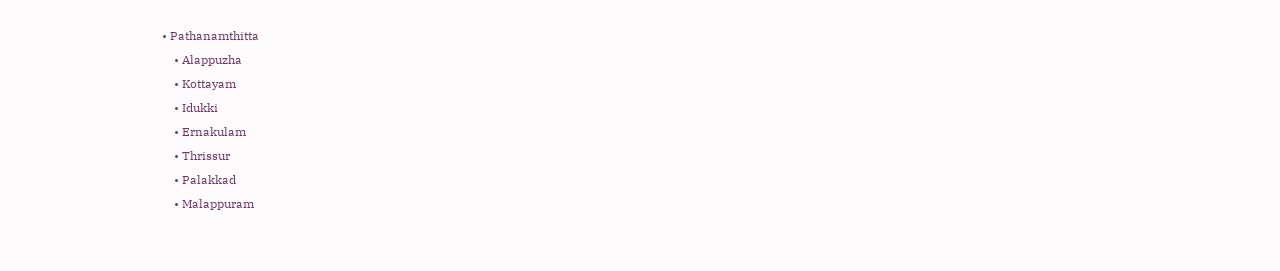• Pathanamthitta
    • Alappuzha
    • Kottayam
    • Idukki
    • Ernakulam
    • Thrissur
    • Palakkad
    • Malappuram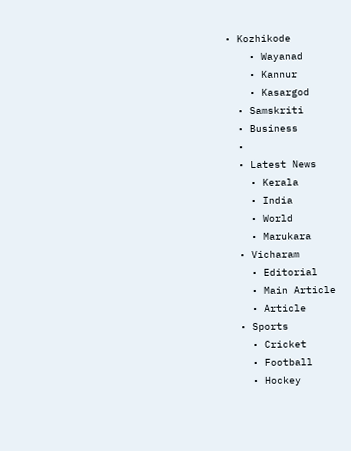• Kozhikode
    • Wayanad
    • Kannur
    • Kasargod
  • Samskriti
  • Business
  •
  • Latest News
    • Kerala
    • India
    • World
    • Marukara
  • Vicharam
    • Editorial
    • Main Article
    • Article
  • Sports
    • Cricket
    • Football
    • Hockey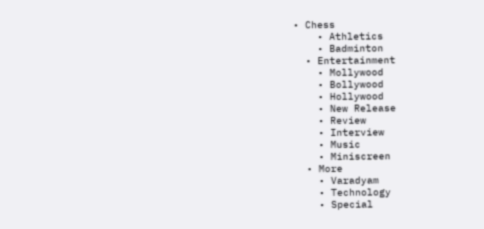• Chess
    • Athletics
    • Badminton
  • Entertainment
    • Mollywood
    • Bollywood
    • Hollywood
    • New Release
    • Review
    • Interview
    • Music
    • Miniscreen
  • More
    • Varadyam
    • Technology
    • Special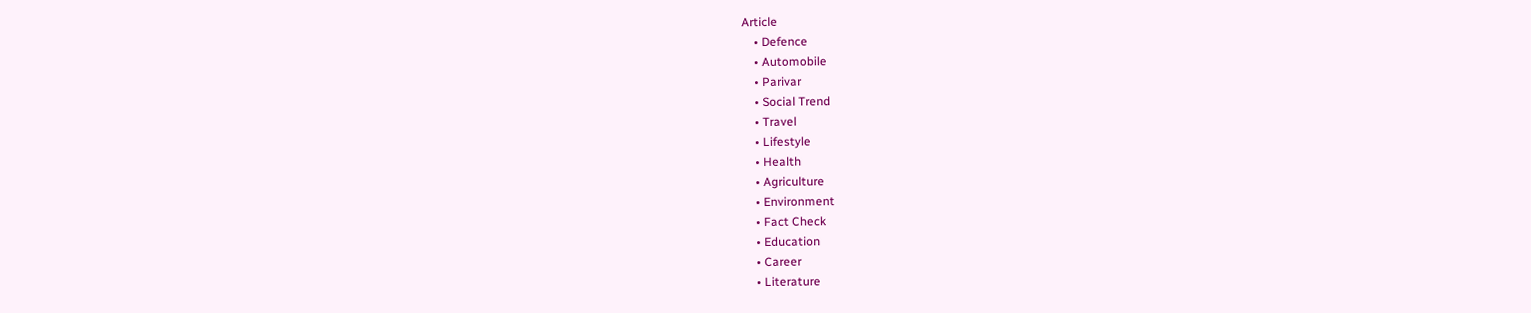Article
    • Defence
    • Automobile
    • Parivar
    • Social Trend
    • Travel
    • Lifestyle
    • Health
    • Agriculture
    • Environment
    • Fact Check
    • Education
    • Career
    • Literature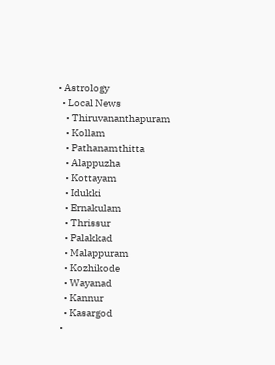• Astrology
  • Local News
    • Thiruvananthapuram
    • Kollam
    • Pathanamthitta
    • Alappuzha
    • Kottayam
    • Idukki
    • Ernakulam
    • Thrissur
    • Palakkad
    • Malappuram
    • Kozhikode
    • Wayanad
    • Kannur
    • Kasargod
  •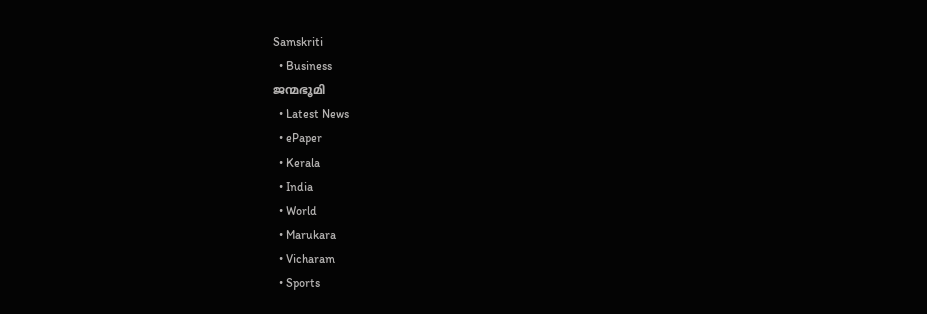Samskriti
  • Business
ജന്മഭൂമി
  • Latest News
  • ePaper
  • Kerala
  • India
  • World
  • Marukara
  • Vicharam
  • Sports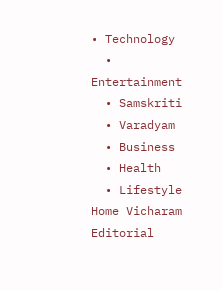• Technology
  • Entertainment
  • Samskriti
  • Varadyam
  • Business
  • Health
  • Lifestyle
Home Vicharam Editorial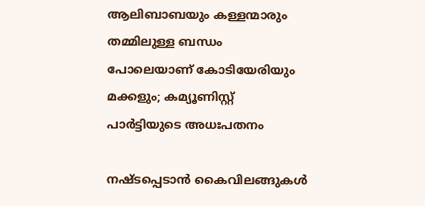ആലിബാബയും കള്ളന്മാരും തമ്മിലുള്ള ബന്ധം പോലെയാണ് കോടിയേരിയും മക്കളും; കമ്യൂണിസ്റ്റ് പാര്‍ട്ടിയുടെ അധഃപതനം

നഷ്ടപ്പെടാന്‍ കൈവിലങ്ങുകള്‍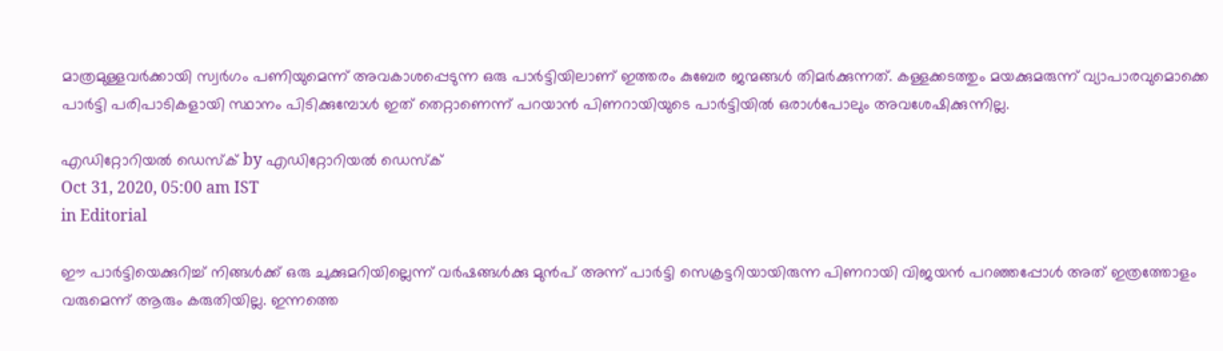മാത്രമുള്ളവര്‍ക്കായി സ്വര്‍ഗം പണിയുമെന്ന് അവകാശപ്പെടുന്ന ഒരു പാര്‍ട്ടിയിലാണ് ഇത്തരം കുബേര ജന്മങ്ങള്‍ തിമര്‍ക്കുന്നത്. കള്ളക്കടത്തും മയക്കുമരുന്ന് വ്യാപാരവുമൊക്കെ പാര്‍ട്ടി പരിപാടികളായി സ്ഥാനം പിടിക്കുമ്പോള്‍ ഇത് തെറ്റാണെന്ന് പറയാന്‍ പിണറായിയുടെ പാര്‍ട്ടിയില്‍ ഒരാള്‍പോലും അവശേഷിക്കുന്നില്ല.

എഡിറ്റോറിയൽ ഡെസ്ക് by എഡിറ്റോറിയൽ ഡെസ്ക്
Oct 31, 2020, 05:00 am IST
in Editorial

ഈ പാര്‍ട്ടിയെക്കുറിച്ച് നിങ്ങള്‍ക്ക് ഒരു ചുക്കുമറിയില്ലെന്ന് വര്‍ഷങ്ങള്‍ക്കു മുന്‍പ് അന്ന് പാര്‍ട്ടി സെക്രട്ടറിയായിരുന്ന പിണറായി വിജയന്‍ പറഞ്ഞപ്പോള്‍ അത് ഇത്രത്തോളം വരുമെന്ന് ആരും കരുതിയില്ല. ഇന്നത്തെ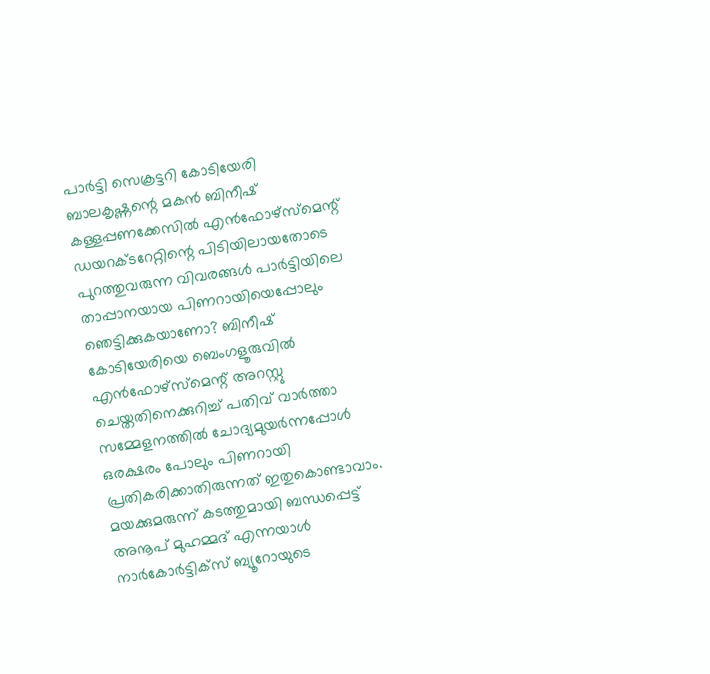പാര്‍ട്ടി സെക്രട്ടറി കോടിയേരി ബാലകൃഷ്ണന്റെ മകന്‍ ബിനീഷ് കള്ളപ്പണക്കേസില്‍ എന്‍ഫോഴ്‌സ്‌മെന്റ് ഡയറക്ടറേറ്റിന്റെ പിടിയിലായതോടെ പുറത്തുവരുന്ന വിവരങ്ങള്‍ പാര്‍ട്ടിയിലെ താപ്പാനയായ പിണറായിയെപ്പോലും ഞെട്ടിക്കുകയാണോ? ബിനീഷ് കോടിയേരിയെ ബെംഗളൂരുവില്‍ എന്‍ഫോഴ്‌സ്‌മെന്റ് അറസ്റ്റു ചെയ്തതിനെക്കുറിച്ച് പതിവ് വാര്‍ത്താ സമ്മേളനത്തില്‍ ചോദ്യമുയര്‍ന്നപ്പോള്‍ ഒരക്ഷരം പോലും പിണറായി പ്രതികരിക്കാതിരുന്നത് ഇതുകൊണ്ടാവാം. മയക്കുമരുന്ന് കടത്തുമായി ബന്ധപ്പെട്ട് അനൂപ് മുഹമ്മദ് എന്നയാള്‍ നാര്‍കോര്‍ട്ടിക്‌സ് ബ്യൂറോയുടെ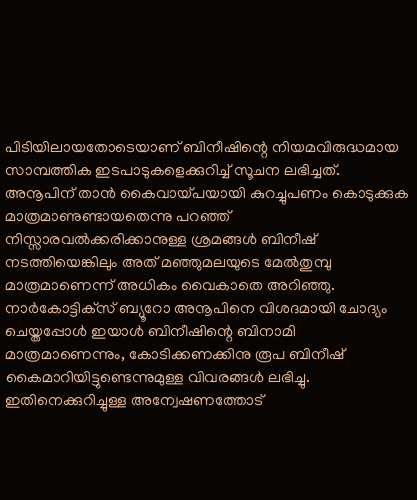പിടിയിലായതോടെയാണ് ബിനീഷിന്റെ നിയമവിരുദ്ധമായ സാമ്പത്തിക ഇടപാടുകളെക്കുറിച്ച് സൂചന ലഭിച്ചത്. അനൂപിന് താന്‍ കൈവായ്‌പയായി കുറച്ചുപണം കൊടുക്കുക മാത്രമാണുണ്ടായതെന്നു പറഞ്ഞ് നിസ്സാരവല്‍ക്കരിക്കാനുള്ള ശ്രമങ്ങള്‍ ബിനീഷ് നടത്തിയെങ്കിലും അത് മഞ്ഞുമലയുടെ മേല്‍തുമ്പു മാത്രമാണെന്ന് അധികം വൈകാതെ അറിഞ്ഞു. നാര്‍കോട്ടിക്‌സ് ബ്യൂറോ അനൂപിനെ വിശദമായി ചോദ്യം ചെയ്തപ്പോള്‍ ഇയാള്‍ ബിനീഷിന്റെ ബിനാമി മാത്രമാണെന്നും, കോടിക്കണക്കിനു രൂപ ബിനീഷ് കൈമാറിയിട്ടുണ്ടെന്നുമുള്ള വിവരങ്ങള്‍ ലഭിച്ചു. ഇതിനെക്കുറിച്ചുള്ള അന്വേഷണത്തോട്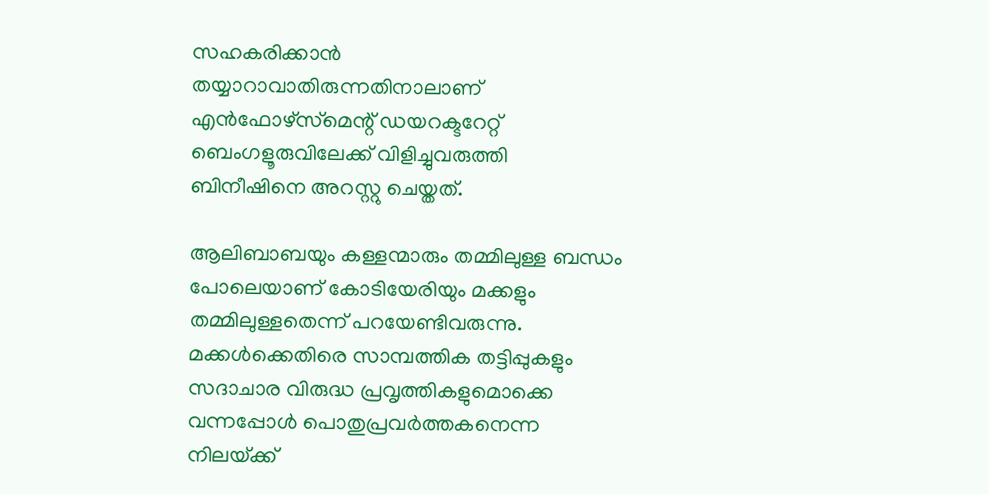സഹകരിക്കാന്‍ തയ്യാറാവാതിരുന്നതിനാലാണ്  എന്‍ഫോഴ്‌സ്‌മെന്റ് ഡയറക്ടറേറ്റ് ബെംഗളൂരുവിലേക്ക് വിളിച്ചുവരുത്തി ബിനീഷിനെ അറസ്റ്റു ചെയ്തത്.

ആലിബാബയും കള്ളന്മാരും തമ്മിലുള്ള ബന്ധം പോലെയാണ് കോടിയേരിയും മക്കളും തമ്മിലുള്ളതെന്ന് പറയേണ്ടിവരുന്നു. മക്കള്‍ക്കെതിരെ സാമ്പത്തിക തട്ടിപ്പുകളും സദാചാര വിരുദ്ധ പ്രവൃത്തികളുമൊക്കെ വന്നപ്പോള്‍ പൊതുപ്രവര്‍ത്തകനെന്ന നിലയ്‌ക്ക്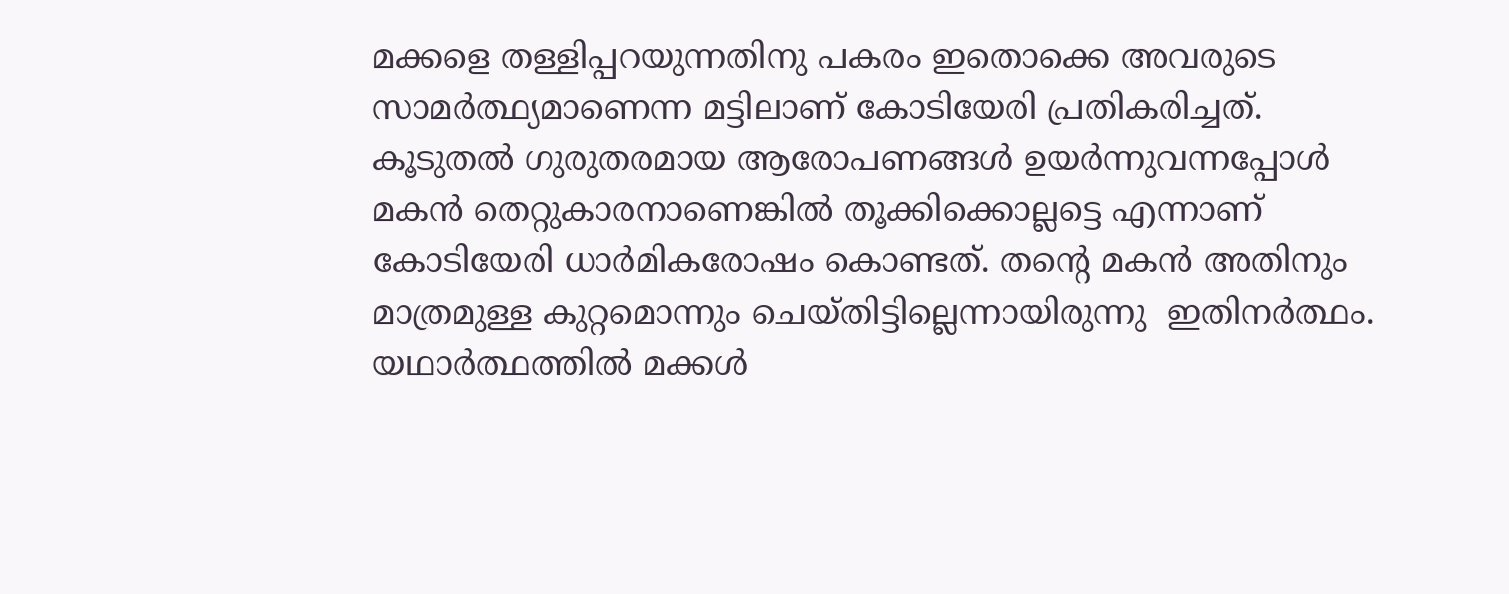മക്കളെ തള്ളിപ്പറയുന്നതിനു പകരം ഇതൊക്കെ അവരുടെ സാമര്‍ത്ഥ്യമാണെന്ന മട്ടിലാണ് കോടിയേരി പ്രതികരിച്ചത്. കൂടുതല്‍ ഗുരുതരമായ ആരോപണങ്ങള്‍ ഉയര്‍ന്നുവന്നപ്പോള്‍ മകന്‍ തെറ്റുകാരനാണെങ്കില്‍ തൂക്കിക്കൊല്ലട്ടെ എന്നാണ് കോടിയേരി ധാര്‍മികരോഷം കൊണ്ടത്. തന്റെ മകന്‍ അതിനും മാത്രമുള്ള കുറ്റമൊന്നും ചെയ്തിട്ടില്ലെന്നായിരുന്നു  ഇതിനര്‍ത്ഥം. യഥാര്‍ത്ഥത്തില്‍ മക്കള്‍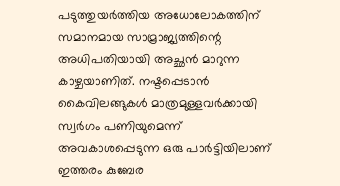പടുത്തുയര്‍ത്തിയ അധോലോകത്തിന് സമാനമായ സാമ്രാജ്യത്തിന്റെ അധിപതിയായി അച്ഛന്‍ മാറുന്ന കാഴ്ചയാണിത്. നഷ്ടപ്പെടാന്‍ കൈവിലങ്ങുകള്‍ മാത്രമുള്ളവര്‍ക്കായി സ്വര്‍ഗം പണിയുമെന്ന് അവകാശപ്പെടുന്ന ഒരു പാര്‍ട്ടിയിലാണ് ഇത്തരം കുബേര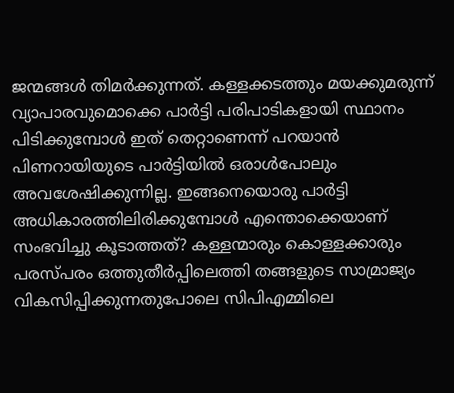ജന്മങ്ങള്‍ തിമര്‍ക്കുന്നത്. കള്ളക്കടത്തും മയക്കുമരുന്ന് വ്യാപാരവുമൊക്കെ പാര്‍ട്ടി പരിപാടികളായി സ്ഥാനം പിടിക്കുമ്പോള്‍ ഇത് തെറ്റാണെന്ന് പറയാന്‍ പിണറായിയുടെ പാര്‍ട്ടിയില്‍ ഒരാള്‍പോലും അവശേഷിക്കുന്നില്ല. ഇങ്ങനെയൊരു പാര്‍ട്ടി അധികാരത്തിലിരിക്കുമ്പോള്‍ എന്തൊക്കെയാണ് സംഭവിച്ചു കൂടാത്തത്? കള്ളന്മാരും കൊള്ളക്കാരും പരസ്പരം ഒത്തുതീര്‍പ്പിലെത്തി തങ്ങളുടെ സാമ്രാജ്യം വികസിപ്പിക്കുന്നതുപോലെ സിപിഎമ്മിലെ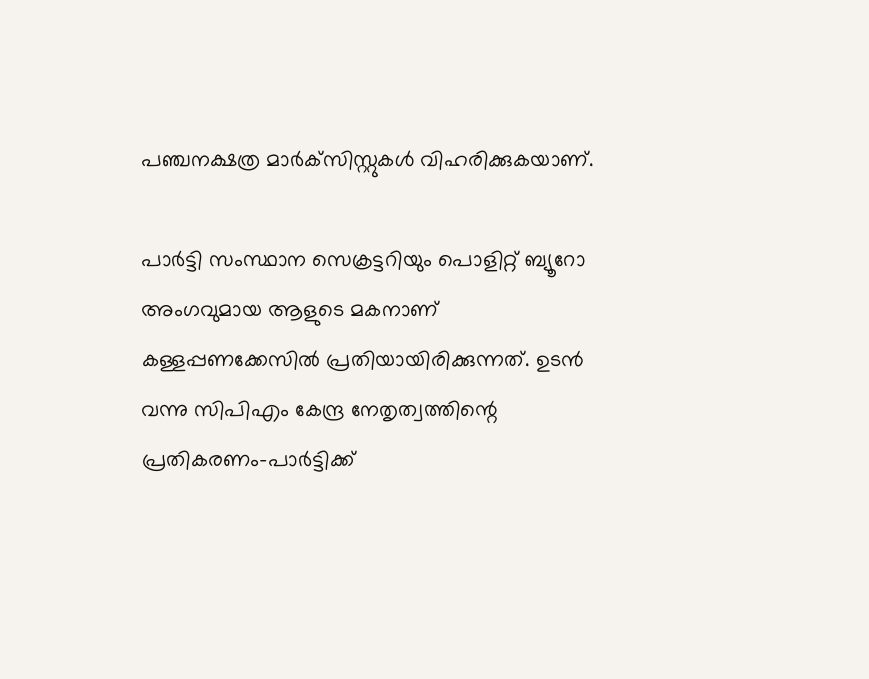പഞ്ചനക്ഷത്ര മാര്‍ക്‌സിസ്റ്റുകള്‍ വിഹരിക്കുകയാണ്.

പാര്‍ട്ടി സംസ്ഥാന സെക്രട്ടറിയും പൊളിറ്റ് ബ്യൂറോ അംഗവുമായ ആളുടെ മകനാണ് കള്ളപ്പണക്കേസില്‍ പ്രതിയായിരിക്കുന്നത്. ഉടന്‍ വന്നു സിപിഎം കേന്ദ്ര നേതൃത്വത്തിന്റെ പ്രതികരണം-പാര്‍ട്ടിക്ക്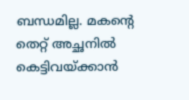ബന്ധമില്ല. മകന്റെ തെറ്റ് അച്ഛനില്‍ കെട്ടിവയ്‌ക്കാന്‍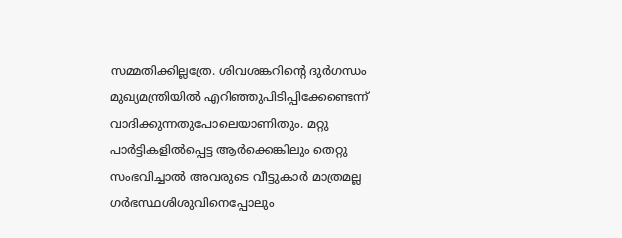സമ്മതിക്കില്ലത്രേ. ശിവശങ്കറിന്റെ ദുര്‍ഗന്ധം മുഖ്യമന്ത്രിയില്‍ എറിഞ്ഞുപിടിപ്പിക്കേണ്ടെന്ന് വാദിക്കുന്നതുപോലെയാണിതും. മറ്റു പാര്‍ട്ടികളില്‍പ്പെട്ട ആര്‍ക്കെങ്കിലും തെറ്റു സംഭവിച്ചാല്‍ അവരുടെ വീട്ടുകാര്‍ മാത്രമല്ല ഗര്‍ഭസ്ഥശിശുവിനെപ്പോലും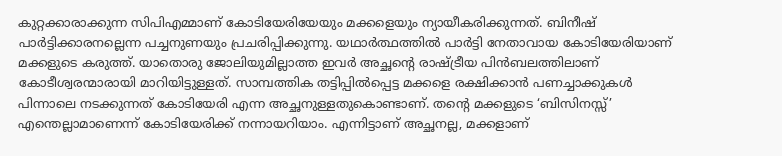കുറ്റക്കാരാക്കുന്ന സിപിഎമ്മാണ് കോടിയേരിയേയും മക്കളെയും ന്യായീകരിക്കുന്നത്. ബിനീഷ് പാര്‍ട്ടിക്കാരനല്ലെന്ന പച്ചനുണയും പ്രചരിപ്പിക്കുന്നു. യഥാര്‍ത്ഥത്തില്‍ പാര്‍ട്ടി നേതാവായ കോടിയേരിയാണ് മക്കളുടെ കരുത്ത്. യാതൊരു ജോലിയുമില്ലാത്ത ഇവര്‍ അച്ഛന്റെ രാഷ്‌ട്രീയ പിന്‍ബലത്തിലാണ് കോടീശ്വരന്മാരായി മാറിയിട്ടുള്ളത്. സാമ്പത്തിക തട്ടിപ്പില്‍പ്പെട്ട മക്കളെ രക്ഷിക്കാന്‍ പണച്ചാക്കുകള്‍ പിന്നാലെ നടക്കുന്നത് കോടിയേരി എന്ന അച്ഛനുള്ളതുകൊണ്ടാണ്. തന്റെ മക്കളുടെ ‘ബിസിനസ്സ്’ എന്തെല്ലാമാണെന്ന് കോടിയേരിക്ക് നന്നായറിയാം. എന്നിട്ടാണ് അച്ഛനല്ല, മക്കളാണ്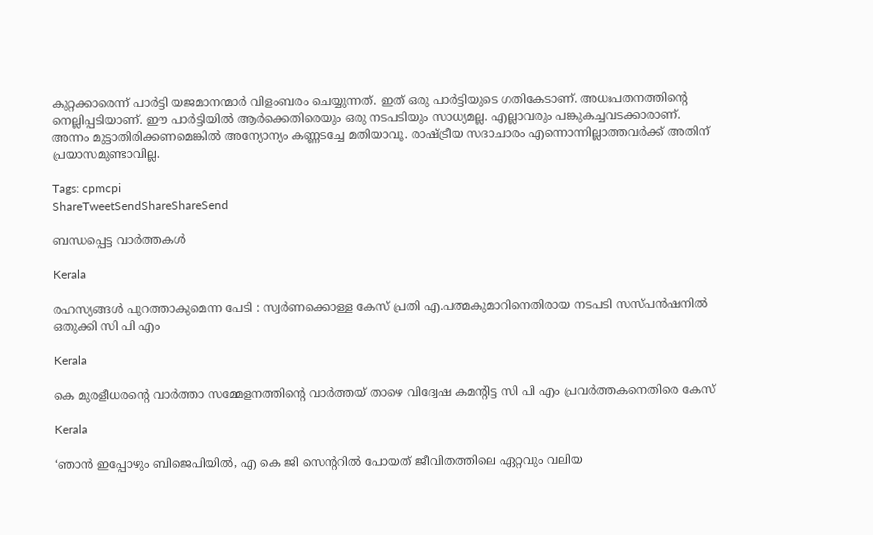കുറ്റക്കാരെന്ന് പാര്‍ട്ടി യജമാനന്മാര്‍ വിളംബരം ചെയ്യുന്നത്. ഇത് ഒരു പാര്‍ട്ടിയുടെ ഗതികേടാണ്. അധഃപതനത്തിന്റെ നെല്ലിപ്പടിയാണ്. ഈ പാര്‍ട്ടിയില്‍ ആര്‍ക്കെതിരെയും ഒരു നടപടിയും സാധ്യമല്ല. എല്ലാവരും പങ്കുകച്ചവടക്കാരാണ്. അന്നം മുട്ടാതിരിക്കണമെങ്കില്‍ അന്യോന്യം കണ്ണടച്ചേ മതിയാവൂ. രാഷ്‌ട്രീയ സദാചാരം എന്നൊന്നില്ലാത്തവര്‍ക്ക് അതിന് പ്രയാസമുണ്ടാവില്ല.

Tags: cpmcpi
ShareTweetSendShareShareSend

ബന്ധപ്പെട്ട വാര്‍ത്തകള്‍

Kerala

രഹസ്യങ്ങള്‍ പുറത്താകുമെന്ന പേടി : സ്വര്‍ണക്കൊള്ള കേസ് പ്രതി എ.പത്മകുമാറിനെതിരായ നടപടി സസ്പന്‍ഷനില്‍ ഒതുക്കി സി പി എം

Kerala

കെ മുരളീധരന്റെ വാര്‍ത്താ സമ്മേളനത്തിന്റെ വാര്‍ത്തയ് താഴെ വിദ്വേഷ കമന്റിട്ട സി പി എം പ്രവര്‍ത്തകനെതിരെ കേസ്

Kerala

‘ഞാൻ ഇപ്പോഴും ബിജെപിയിൽ, എ കെ ജി സെന്ററിൽ പോയത് ജീവിതത്തിലെ ഏറ്റവും വലിയ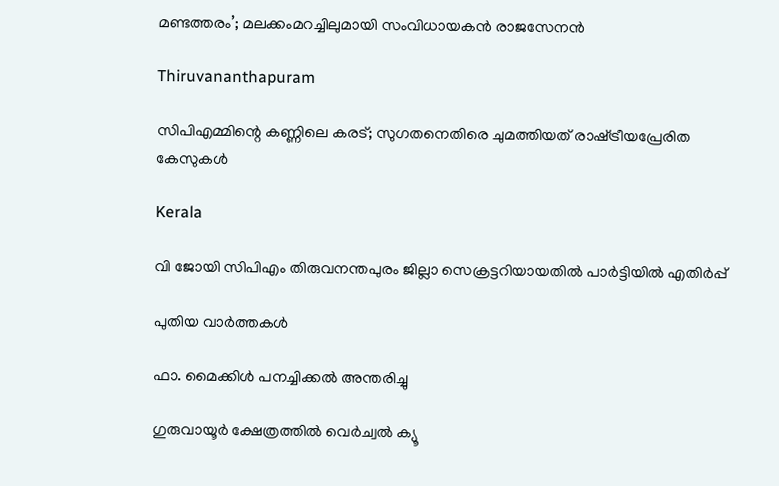മണ്ടത്തരം’; മലക്കംമറച്ചിലുമായി സംവിധായകൻ രാജസേനൻ

Thiruvananthapuram

സിപിഎമ്മിന്റെ കണ്ണിലെ കരട്; സുഗതനെതിരെ ചുമത്തിയത് രാഷ്‌ട്രീയപ്രേരിത കേസുകള്‍

Kerala

വി ജോയി സിപിഎം തിരുവനന്തപുരം ജില്ലാ സെക്രട്ടറിയായതില്‍ പാര്‍ട്ടിയില്‍ എതിര്‍പ്പ്

പുതിയ വാര്‍ത്തകള്‍

ഫാ. മൈക്കിള്‍ പനച്ചിക്കല്‍ അന്തരിച്ചു

ഗുരുവായൂര്‍ ക്ഷേത്രത്തില്‍ വെര്‍ച്വല്‍ ക്യൂ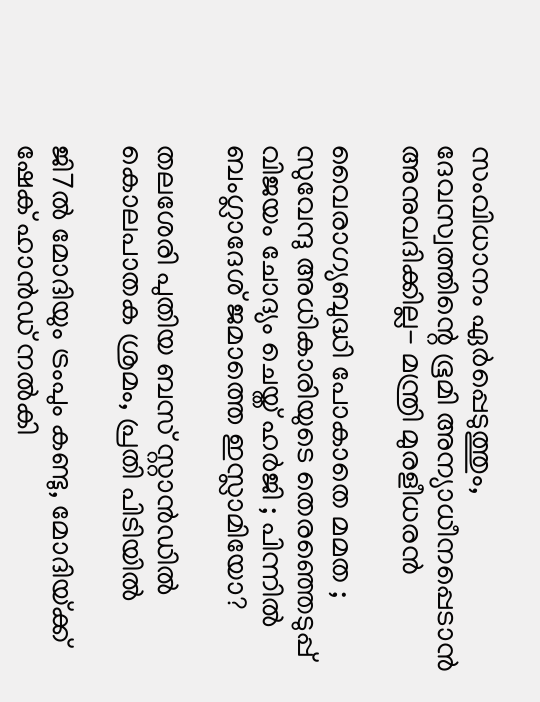സംവിധാനം ഏര്‍പ്പെടുത്തും, ദേവസ്വത്തിന്റെ ഭൂമി അന്യാധീനപ്പെടാന്‍ അനുവദിക്കില്ല- മന്ത്രി മുരളീധരന്‍

വൈരാഗ്യബുദ്ധി പോകാതെ മമത ; സുവേന്ദു അധികാരിയുടെ തെരഞ്ഞെടുപ്പ് വിജയം ചോദ്യം ചെയ്ത് ഹർജി ; പിന്നിൽ ബംഗ്ലാദേശ് ജമാത്തെ ഇസ്ലാമിയോ?

തലശേരി പുതിയ ബസ് സ്റ്റാന്‍ഡില്‍ കൊലപാതക ശ്രമം, പ്രതി പിടിയില്‍

ജി7ല്‍ മോദിയും ട്രംപും കണ്ടു, മോദിയ്‌ക്ക് ഷേക് ഹാന്‍ഡ് നല്‍കി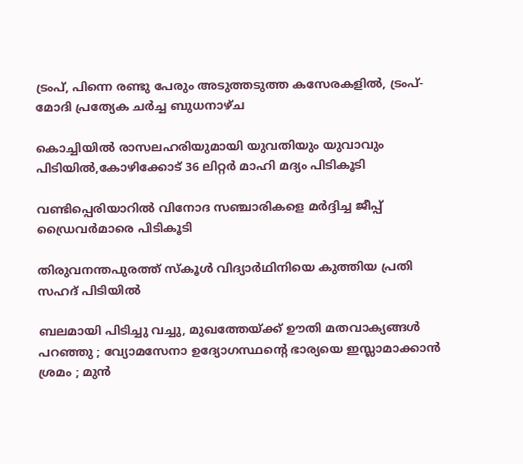ട്രംപ്, പിന്നെ രണ്ടു പേരും അടുത്തടുത്ത കസേരകളില്‍, ട്രംപ്-മോദി പ്രത്യേക ചര്‍ച്ച ബുധനാഴ്ച

കൊച്ചിയില്‍ രാസലഹരിയുമായി യുവതിയും യുവാവും പിടിയില്‍,കോഴിക്കോട് 36 ലിറ്റര്‍ മാഹി മദ്യം പിടികൂടി

വണ്ടിപ്പെരിയാറില്‍ വിനോദ സഞ്ചാരികളെ മര്‍ദ്ദിച്ച ജീപ്പ് ഡ്രൈവര്‍മാരെ പിടികൂടി

തിരുവനന്തപുരത്ത് സ്‌കൂള്‍ വിദ്യാര്‍ഥിനിയെ കുത്തിയ പ്രതി സഹദ് പിടിയില്‍

ബലമായി പിടിച്ചു വച്ചു, മുഖത്തേയ്‌ക്ക് ഊതി മതവാക്യങ്ങൾ പറഞ്ഞു ; വ്യോമസേനാ ഉദ്യോഗസ്ഥന്റെ ഭാര്യയെ ഇസ്ലാമാക്കാൻ ശ്രമം ; മുൻ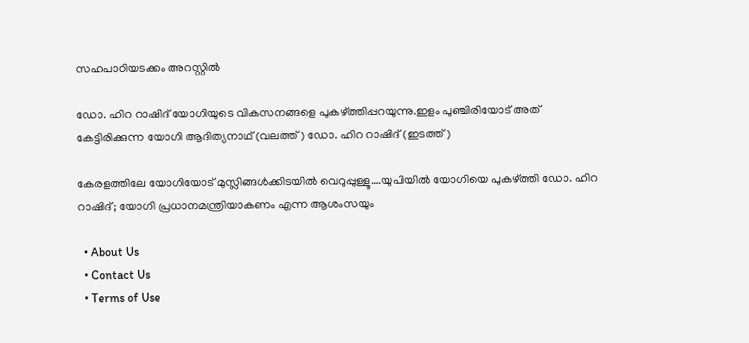സഹപാഠിയടക്കം അറസ്റ്റിൽ

ഡോ. ഹിറ റാഷിദ് യോഗിയുടെ വികസനങ്ങളെ പുകഴ്ത്തിപ്പറയുന്നു.ഇളം പുഞ്ചിരിയോട് അത് കേട്ടിരിക്കുന്ന യോഗി ആദിത്യനാഥ് (വലത്ത്) ഡോ. ഹിറ റാഷിദ് (ഇടത്ത്)

കേരളത്തിലേ യോഗിയോട് മുസ്ലിങ്ങള്‍ക്കിടയില്‍ വെറുപ്പുള്ളൂ….യുപിയില്‍ യോഗിയെ പുകഴ്‌ത്തി ഡോ. ഹിറ റാഷിദ്; യോഗി പ്രധാനമന്ത്രിയാകണം എന്ന ആശംസയും

  • About Us
  • Contact Us
  • Terms of Use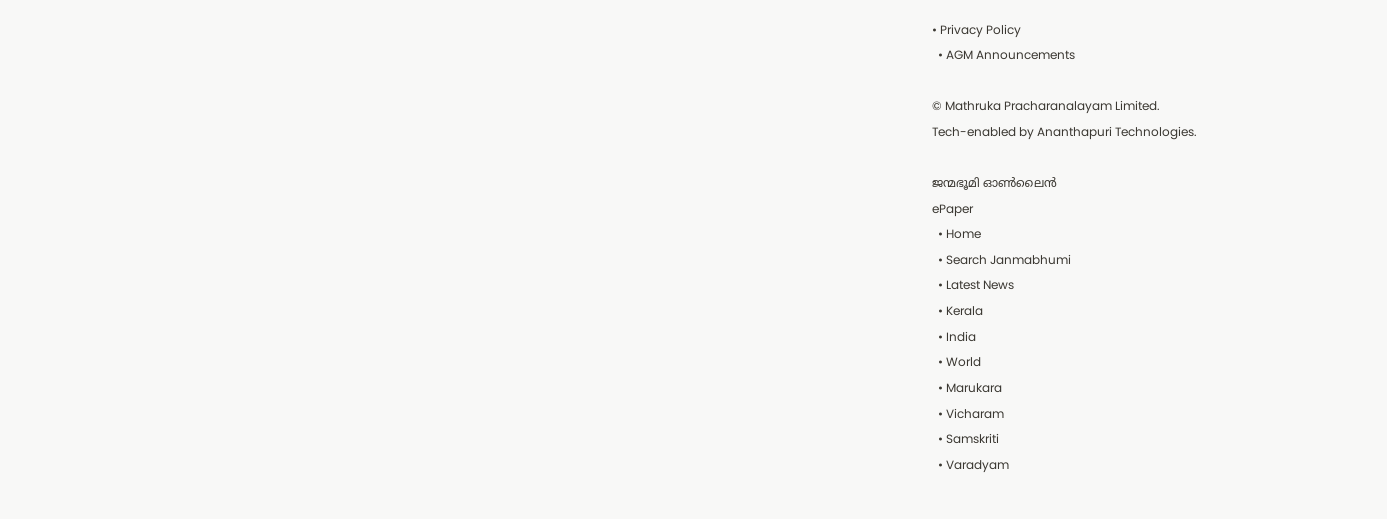• Privacy Policy
  • AGM Announcements

© Mathruka Pracharanalayam Limited.
Tech-enabled by Ananthapuri Technologies.

ജന്മഭൂമി ഓണ്‍ലൈന്‍
ePaper
  • Home
  • Search Janmabhumi
  • Latest News
  • Kerala
  • India
  • World
  • Marukara
  • Vicharam
  • Samskriti
  • Varadyam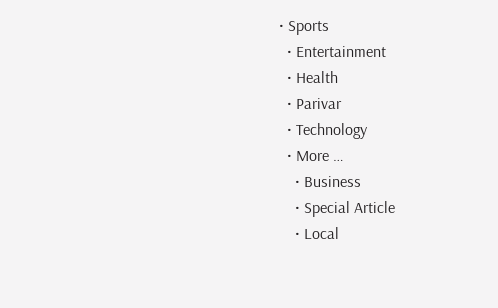• Sports
  • Entertainment
  • Health
  • Parivar
  • Technology
  • More …
    • Business
    • Special Article
    • Local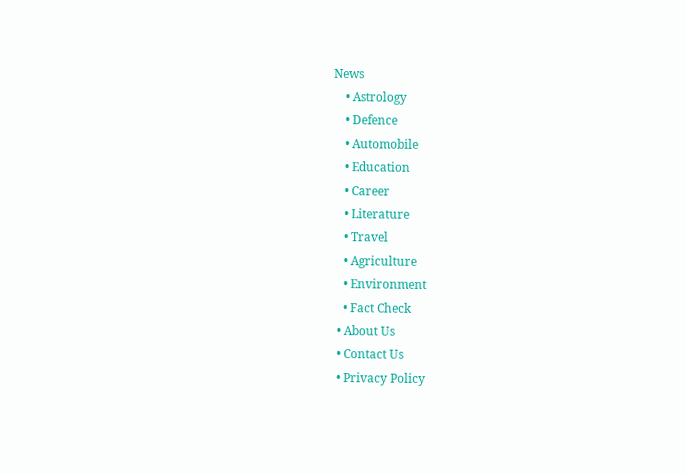News
    • Astrology
    • Defence
    • Automobile
    • Education
    • Career
    • Literature
    • Travel
    • Agriculture
    • Environment
    • Fact Check
  • About Us
  • Contact Us
  • Privacy Policy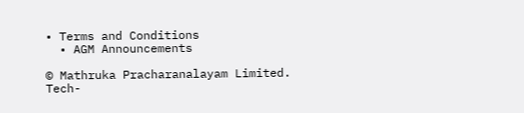• Terms and Conditions
  • AGM Announcements

© Mathruka Pracharanalayam Limited.
Tech-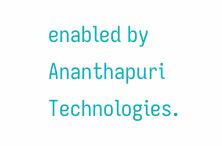enabled by Ananthapuri Technologies.